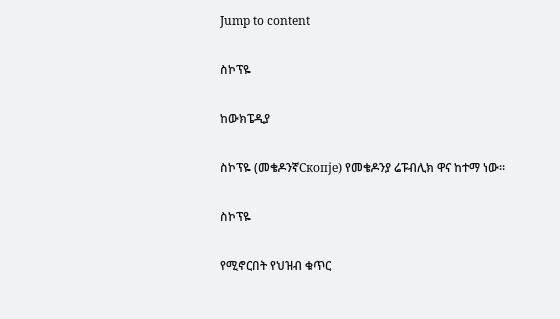Jump to content

ስኮፕዬ

ከውክፔዲያ

ስኮፕዬ (መቄዶንኛСкопје) የመቄዶንያ ሬፑብሊክ ዋና ከተማ ነው።

ስኮፕዬ

የሚኖርበት የህዝብ ቁጥር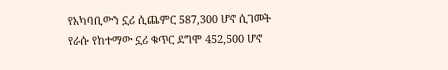የአካባቢውን ኗሪ ሲጨምር 587,300 ሆኖ ሲገመት የራሱ የከተማው ኗሪ ቁጥር ደግሞ 452,500 ሆኖ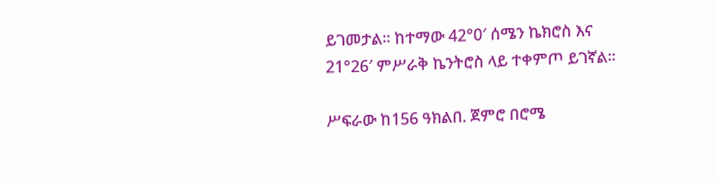ይገመታል። ከተማው 42°0′ ሰሜን ኬክሮስ እና 21°26′ ምሥራቅ ኬንትሮስ ላይ ተቀምጦ ይገኛል።

ሥፍራው ከ156 ዓክልበ. ጀምሮ በሮሜ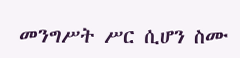መንግሥት ሥር ሲሆን ስሙ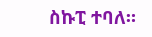ስኩፒ ተባለ።